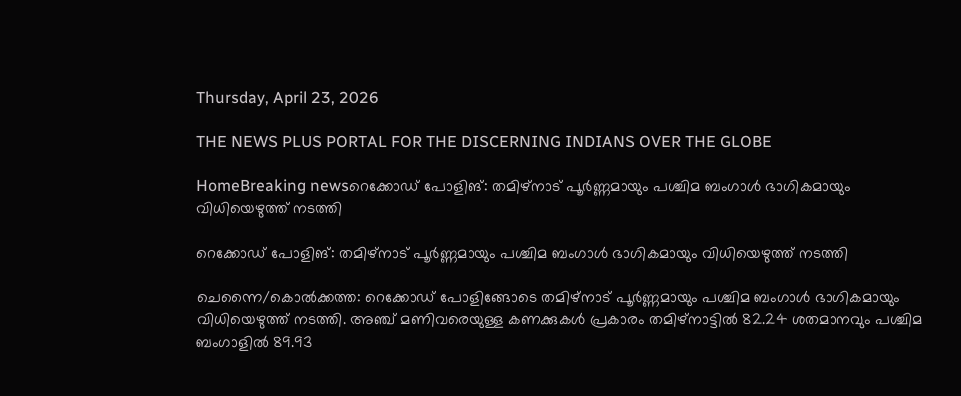Thursday, April 23, 2026

THE NEWS PLUS PORTAL FOR THE DISCERNING INDIANS OVER THE GLOBE

HomeBreaking newsറെക്കോഡ് പോളിങ്: തമിഴ്‌നാട് പൂർണ്ണമായും പശ്ചിമ ബംഗാൾ ഭാഗികമായും വിധിയെഴുത്ത് നടത്തി

റെക്കോഡ് പോളിങ്: തമിഴ്‌നാട് പൂർണ്ണമായും പശ്ചിമ ബംഗാൾ ഭാഗികമായും വിധിയെഴുത്ത് നടത്തി

ചെന്നൈ/കൊൽക്കത്ത: റെക്കോഡ് പോളിങ്ങോടെ തമിഴ്‌നാട് പൂർണ്ണമായും പശ്ചിമ ബംഗാൾ ഭാഗികമായും വിധിയെഴുത്ത് നടത്തി. അഞ്ച് മണിവരെയുള്ള കണക്കുകൾ പ്രകാരം തമിഴ്‌നാട്ടിൽ 82.24 ശതമാനവും പശ്ചിമ ബംഗാളിൽ 89.93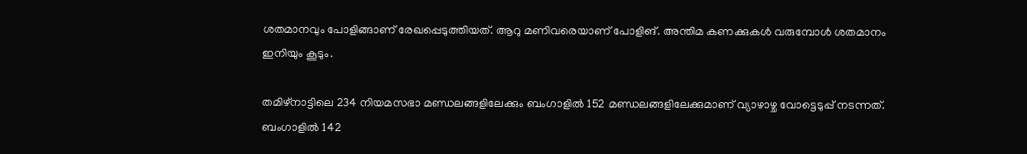ശതമാനവും പോളിങ്ങാണ് രേഖപ്പെടുത്തിയത്. ആറു മണിവരെയാണ് പോളിങ്. അന്തിമ കണക്കുകൾ വരുമ്പോൾ ശതമാനം ഇനിയും കൂടും.

തമിഴ്‌നാട്ടിലെ 234 നിയമസഭാ മണ്ഡലങ്ങളിലേക്കും ബംഗാളിൽ 152 മണ്ഡലങ്ങളിലേക്കുമാണ് വ്യാഴാഴ്ച വോട്ടെടുപ്പ് നടന്നത്. ബംഗാളിൽ 142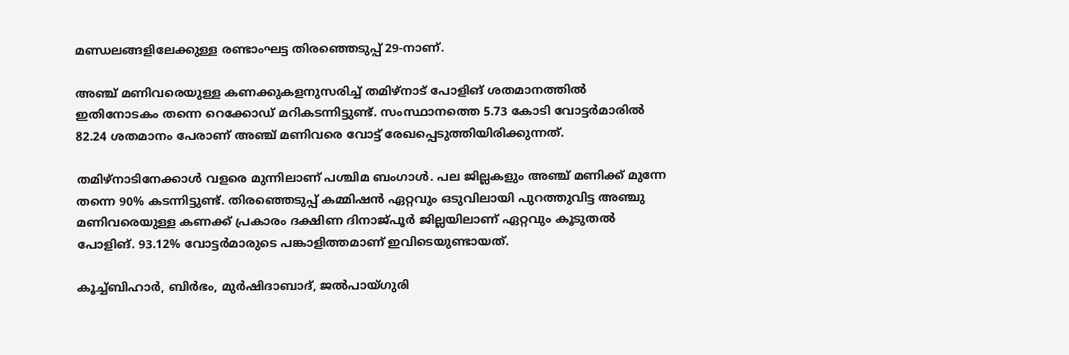മണ്ഡലങ്ങളിലേക്കുള്ള രണ്ടാംഘട്ട തിരഞ്ഞെടുപ്പ് 29-നാണ്.

അഞ്ച് മണിവരെയുള്ള കണക്കുകളനുസരിച്ച് തമിഴ്‌നാട് പോളിങ് ശതമാനത്തിൽ ഇതിനോടകം തന്നെ റെക്കോഡ് മറികടന്നിട്ടുണ്ട്. സംസ്ഥാനത്തെ 5.73 കോടി വോട്ടർമാരിൽ 82.24 ശതമാനം പേരാണ് അഞ്ച് മണിവരെ വോട്ട് രേഖപ്പെടുത്തിയിരിക്കുന്നത്.

തമിഴ്‌നാടിനേക്കാൾ വളരെ മുന്നിലാണ് പശ്ചിമ ബംഗാൾ. പല ജില്ലകളും അഞ്ച് മണിക്ക് മുന്നേ തന്നെ 90% കടന്നിട്ടുണ്ട്. തിരഞ്ഞെടുപ്പ് കമ്മിഷൻ ഏറ്റവും ഒടുവിലായി പുറത്തുവിട്ട അഞ്ചു മണിവരെയുള്ള കണക്ക് പ്രകാരം ദക്ഷിണ ദിനാജ്പൂർ ജില്ലയിലാണ് ഏറ്റവും കൂടുതൽ പോളിങ്. 93.12% വോട്ടർമാരുടെ പങ്കാളിത്തമാണ് ഇവിടെയുണ്ടായത്.

കൂച്ച്ബിഹാർ, ബിർഭം, മുർഷിദാബാദ്, ജൽപായ്ഗുരി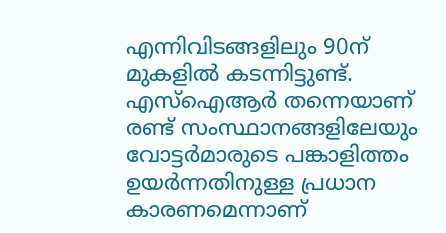എന്നിവിടങ്ങളിലും 90ന് മുകളിൽ കടന്നിട്ടുണ്ട്. എസ്‌ഐആർ തന്നെയാണ് രണ്ട് സംസ്ഥാനങ്ങളിലേയും വോട്ടർമാരുടെ പങ്കാളിത്തം ഉയർന്നതിനുള്ള പ്രധാന കാരണമെന്നാണ്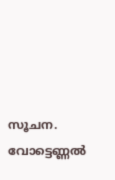സൂചന. വോട്ടെണ്ണൽ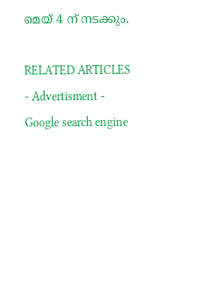മെയ് 4 ന് നടക്കും.

RELATED ARTICLES
- Advertisment -
Google search engine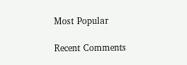Most Popular

Recent Comments